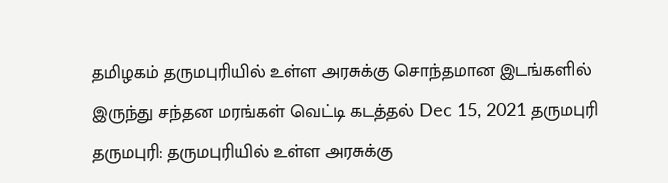தமிழகம் தருமபுரியில் உள்ள அரசுக்கு சொந்தமான இடங்களில் இருந்து சந்தன மரங்கள் வெட்டி கடத்தல் Dec 15, 2021 தருமபுரி தருமபுரி: தருமபுரியில் உள்ள அரசுக்கு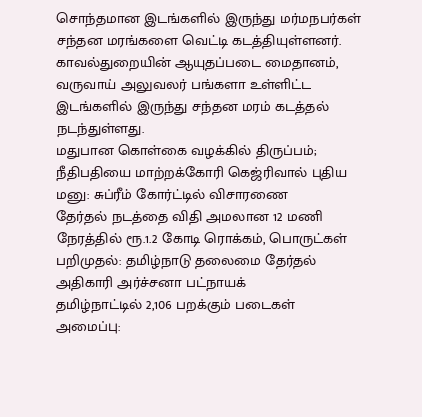சொந்தமான இடங்களில் இருந்து மர்மநபர்கள் சந்தன மரங்களை வெட்டி கடத்தியுள்ளனர். காவல்துறையின் ஆயுதப்படை மைதானம், வருவாய் அலுவலர் பங்களா உள்ளிட்ட இடங்களில் இருந்து சந்தன மரம் கடத்தல் நடந்துள்ளது.
மதுபான கொள்கை வழக்கில் திருப்பம்; நீதிபதியை மாற்றக்கோரி கெஜ்ரிவால் புதிய மனு: சுப்ரீம் கோர்ட்டில் விசாரணை
தேர்தல் நடத்தை விதி அமலான 12 மணி நேரத்தில் ரூ.1.2 கோடி ரொக்கம், பொருட்கள் பறிமுதல்: தமிழ்நாடு தலைமை தேர்தல் அதிகாரி அர்ச்சனா பட்நாயக்
தமிழ்நாட்டில் 2,106 பறக்கும் படைகள் அமைப்பு: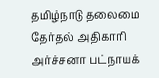தமிழ்நாடு தலைமை தேர்தல் அதிகாரி அர்ச்சனா பட்நாயக்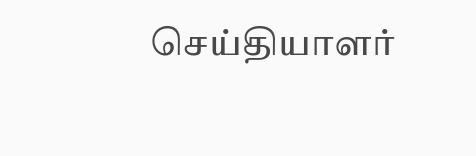செய்தியாளர்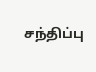சந்திப்பு